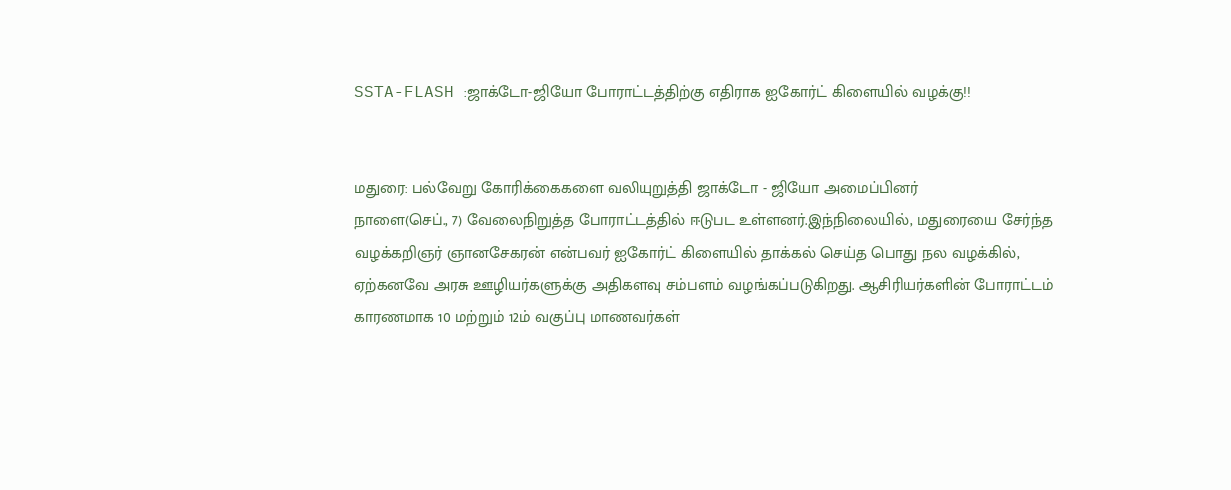SSTA-FLASH :ஜாக்டோ-ஜியோ போராட்டத்திற்கு எதிராக ஐகோர்ட் கிளையில் வழக்கு!!


மதுரை: பல்வேறு கோரிக்கைகளை வலியுறுத்தி ஜாக்டோ - ஜியோ அமைப்பினர்
நாளை(செப்., 7) வேலைநிறுத்த போராட்டத்தில் ஈடுபட உள்ளனர்.இந்நிலையில், மதுரையை சேர்ந்த வழக்கறிஞர் ஞானசேகரன் என்பவர் ஐகோர்ட் கிளையில் தாக்கல் செய்த பொது நல வழக்கில், ஏற்கனவே அரசு ஊழியர்களுக்கு அதிகளவு சம்பளம் வழங்கப்படுகிறது. ஆசிரியர்களின் போராட்டம் காரணமாக 10 மற்றும் 12ம் வகுப்பு மாணவர்கள்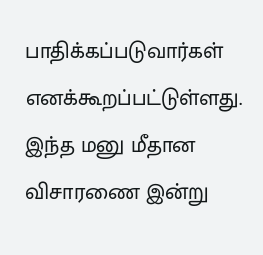பாதிக்கப்படுவார்கள் எனக்கூறப்பட்டுள்ளது. இந்த மனு மீதான விசாரணை இன்று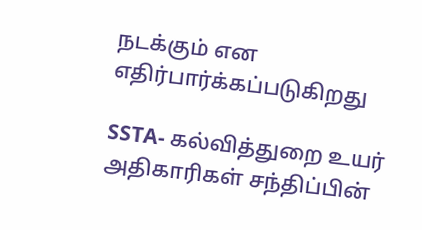நடக்கும் என எதிர்பார்க்கப்படுகிறது

SSTA- கல்வித்துறை உயர் அதிகாரிகள் சந்திப்பின்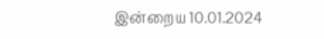இன்றைய 10.01.2024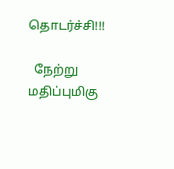தொடர்ச்சி!!!

  நேற்று மதிப்புமிகு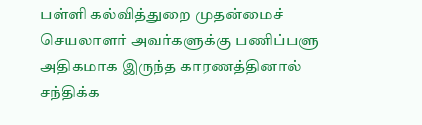பள்ளி கல்வித்துறை முதன்மைச் செயலாளர் அவர்களுக்கு பணிப்பளு அதிகமாக இருந்த காரணத்தினால் சந்திக்க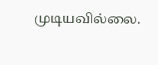முடியவில்லை.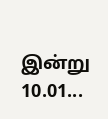இன்று 10.01...